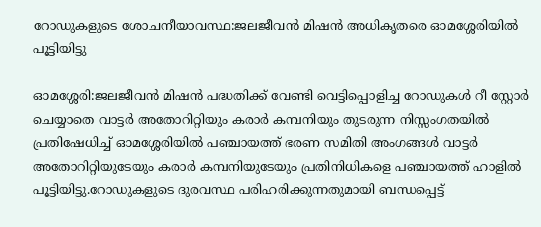റോഡുകളുടെ ശോചനീയാവസ്ഥ:ജലജീവൻ മിഷൻ അധികൃതരെ ഓമശ്ശേരിയിൽ പൂട്ടിയിട്ടു

ഓമശ്ശേരി:ജലജീവൻ മിഷൻ പദ്ധതിക്ക്‌ വേണ്ടി വെട്ടിപ്പൊളിച്ച റോഡുകൾ റീ സ്റ്റോർ ചെയ്യാതെ വാട്ടർ അതോറിറ്റിയും കരാർ കമ്പനിയും തുടരുന്ന നിസ്സംഗതയിൽ പ്രതിഷേധിച്ച്‌ ഓമശ്ശേരിയിൽ പഞ്ചായത്ത്‌ ഭരണ സമിതി അംഗങ്ങൾ വാട്ടർ അതോറിറ്റിയുടേയും കരാർ കമ്പനിയുടേയും പ്രതിനിധികളെ പഞ്ചായത്ത്‌ ഹാളിൽ പൂട്ടിയിട്ടു.റോഡുകളുടെ ദുരവസ്ഥ പരിഹരിക്കുന്നതുമായി ബന്ധപ്പെട്ട്‌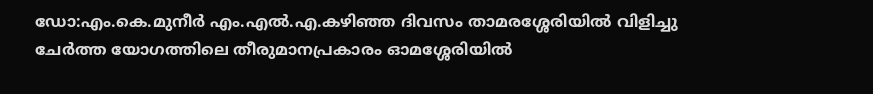ഡോ:എം.കെ.മുനീർ എം.എൽ.എ.കഴിഞ്ഞ ദിവസം താമരശ്ശേരിയിൽ വിളിച്ചു ചേർത്ത യോഗത്തിലെ തീരുമാനപ്രകാരം ഓമശ്ശേരിയിൽ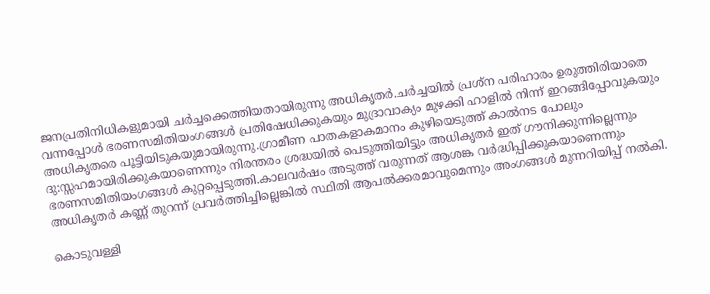ജനപ്രതിനിധികളുമായി ചർച്ചക്കെത്തിയതായിരുന്നു അധികൃതർ.ചർച്ചയിൽ പ്രശ്ന പരിഹാരം ഉരുത്തിരിയാതെ വന്നപ്പോൾ ഭരണസമിതിയംഗങ്ങൾ പ്രതിഷേധിക്കുകയും മുദ്രാവാക്യം മുഴക്കി ഹാളിൽ നിന്ന് ഇറങ്ങിപ്പോവുകയും അധികൃതരെ പൂട്ടിയിടുകയുമായിരുന്നു.ഗ്രാമീണ പാതകളാകമാനം കുഴിയെടുത്ത്‌ കാൽനട പോലും ദു:സ്സഹമായിരിക്കുകയാണെന്നും നിരന്തരം ശ്രദ്ധയിൽ പെടുത്തിയിട്ടും അധികൃതർ ഇത്‌ ഗൗനിക്കുന്നില്ലെന്നും ഭരണസമിതിയംഗങ്ങൾ കുറ്റപ്പെടുത്തി.കാലവർഷം അടുത്ത്‌ വരുന്നത്‌ ആശങ്ക വർദ്ധിപ്പിക്കുകയാണെന്നും അധികൃതർ കണ്ണ്‌ തുറന്ന് പ്രവർത്തിച്ചില്ലെങ്കിൽ സ്ഥിതി ആപൽക്കരമാവുമെന്നും അംഗങ്ങൾ മുന്നറിയിപ്പ്‌ നൽകി.

കൊടുവള്ളി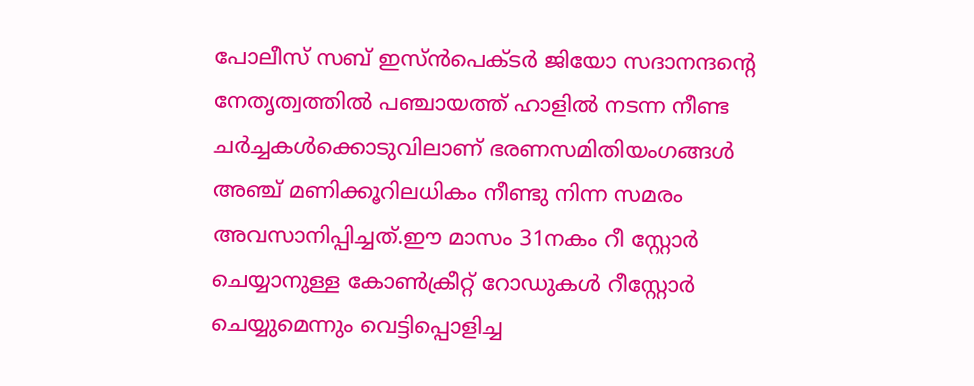പോലീസ്‌ സബ്‌ ഇസ്ൻപെക്ടർ ജിയോ സദാനന്ദന്റെ നേതൃത്വത്തിൽ പഞ്ചായത്ത്‌ ഹാളിൽ നടന്ന നീണ്ട ചർച്ചകൾക്കൊടുവിലാണ്‌ ഭരണസമിതിയംഗങ്ങൾ അഞ്ച്‌ മണിക്കൂറിലധികം നീണ്ടു നിന്ന സമരം അവസാനിപ്പിച്ചത്‌.ഈ മാസം 31നകം റീ സ്റ്റോർ ചെയ്യാനുള്ള കോൺക്രീറ്റ്‌ റോഡുകൾ റീസ്റ്റോർ ചെയ്യുമെന്നും വെട്ടിപ്പൊളിച്ച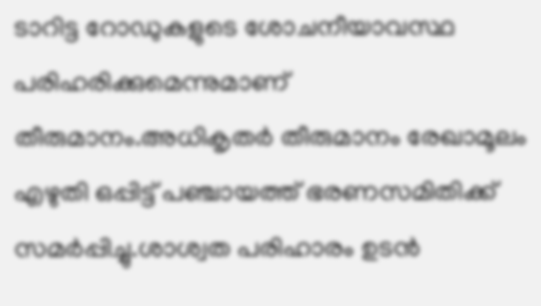ടാറിട്ട റോഡുകളുടെ ശോചനീയാവസ്ഥ പരിഹരിക്കുമെന്നുമാണ്‌ തീരുമാനം.അധികൃതർ തീരുമാനം രേഖാമൂലം എഴുതി ഒപ്പിട്ട്‌ പഞ്ചായത്ത്‌ ഭരണസമിതിക്ക്‌ സമർപ്പിച്ചു.ശാശ്വത പരിഹാരം ഉടൻ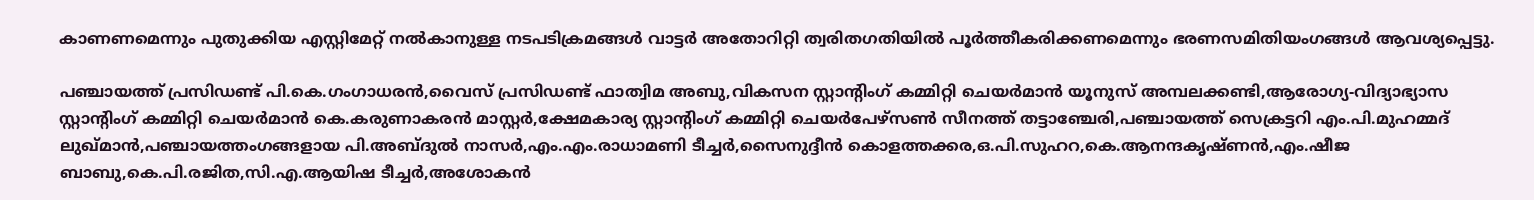കാണണമെന്നും പുതുക്കിയ എസ്റ്റിമേറ്റ്‌ നൽകാനുള്ള നടപടിക്രമങ്ങൾ വാട്ടർ അതോറിറ്റി ത്വരിതഗതിയിൽ പൂർത്തീകരിക്കണമെന്നും ഭരണസമിതിയംഗങ്ങൾ ആവശ്യപ്പെട്ടു.

പഞ്ചായത്ത്‌ പ്രസിഡണ്ട്‌ പി.കെ.ഗംഗാധരൻ,വൈസ്‌ പ്രസിഡണ്ട്‌ ഫാത്വിമ അബു,വികസന സ്റ്റാന്റിംഗ്‌ കമ്മിറ്റി ചെയർമാൻ യൂനുസ്‌ അമ്പലക്കണ്ടി,ആരോഗ്യ-വിദ്യാഭ്യാസ സ്റ്റാന്റിംഗ്‌ കമ്മിറ്റി ചെയർമാൻ കെ.കരുണാകരൻ മാസ്റ്റർ,ക്ഷേമകാര്യ സ്റ്റാന്റിംഗ്‌ കമ്മിറ്റി ചെയർപേഴ്സൺ സീനത്ത്‌ തട്ടാഞ്ചേരി,പഞ്ചായത്ത്‌ സെക്രട്ടറി എം.പി.മുഹമ്മദ്‌ ലുഖ്മാൻ,പഞ്ചായത്തംഗങ്ങളായ പി.അബ്ദുൽ നാസർ,എം.എം.രാധാമണി ടീച്ചർ,സൈനുദ്ദീൻ കൊളത്തക്കര,ഒ.പി.സുഹറ,കെ.ആനന്ദകൃഷ്ണൻ,എം.ഷീജ ബാബു,കെ.പി.രജിത,സി.എ.ആയിഷ ടീച്ചർ,അശോകൻ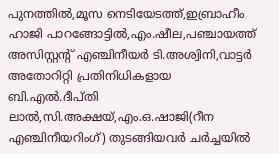പുനത്തിൽ,മൂസ നെടിയേടത്ത്‌,ഇബ്രാഹീം ഹാജി പാറങ്ങോട്ടിൽ,എം.ഷീല,പഞ്ചായത്ത്‌ അസിസ്റ്റന്റ്‌ എഞ്ചിനീയർ ടി.അശ്വിനി,വാട്ടർ അതോറിറ്റി പ്രതിനിധികളായ ബി.എൽ.ദീപ്തി ലാൽ,സി.അക്ഷയ്‌,എം.ഒ.ഷാജി(റീന എഞ്ചിനീയറിംഗ്‌) തുടങ്ങിയവർ ചർച്ചയിൽ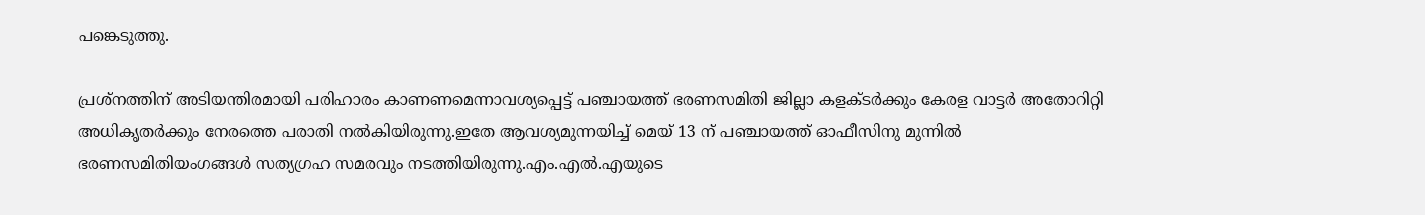പങ്കെടുത്തു.

പ്രശ്നത്തിന്‌ അടിയന്തിരമായി പരിഹാരം കാണണമെന്നാവശ്യപ്പെട്ട്‌ പഞ്ചായത്ത്‌ ഭരണസമിതി ജില്ലാ കളക്ടർക്കും കേരള വാട്ടർ അതോറിറ്റി അധികൃതർക്കും നേരത്തെ പരാതി നൽകിയിരുന്നു.ഇതേ ആവശ്യമുന്നയിച്ച്‌ മെയ്‌ 13 ന്‌ പഞ്ചായത്ത്‌ ഓഫീസിനു മുന്നിൽ ഭരണസമിതിയംഗങ്ങൾ സത്യഗ്രഹ സമരവും നടത്തിയിരുന്നു.എം.എൽ.എയുടെ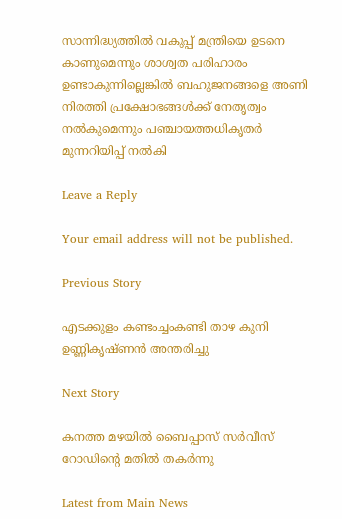സാന്നിദ്ധ്യത്തിൽ വകുപ്പ്‌ മന്ത്രിയെ ഉടനെ കാണുമെന്നും ശാശ്വത പരിഹാരം ഉണ്ടാകുന്നില്ലെങ്കിൽ ബഹുജനങ്ങളെ അണി നിരത്തി പ്രക്ഷോഭങ്ങൾക്ക്‌ നേതൃത്വം നൽകുമെന്നും പഞ്ചായത്തധികൃതർ മുന്നറിയിപ്പ്‌ നൽകി

Leave a Reply

Your email address will not be published.

Previous Story

എടക്കുളം കണ്ടംച്ചംകണ്ടി താഴ കുനി ഉണ്ണികൃഷ്ണൻ അന്തരിച്ചു

Next Story

കനത്ത മഴയിൽ ബൈപ്പാസ് സർവീസ് റോഡിൻ്റെ മതിൽ തകർന്നു

Latest from Main News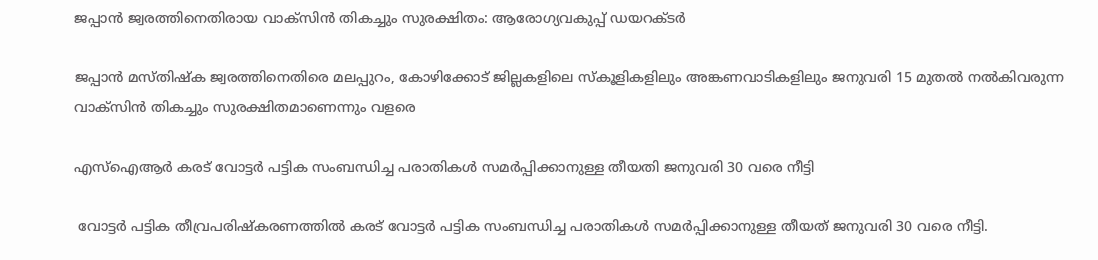ജപ്പാൻ ജ്വരത്തിനെതിരായ വാക്‌സിൻ തികച്ചും സുരക്ഷിതം: ആരോഗ്യവകുപ്പ് ഡയറക്ടർ

ജപ്പാൻ മസ്തിഷ്ക ജ്വരത്തിനെതിരെ മലപ്പുറം, കോഴിക്കോട് ജില്ലകളിലെ സ്കൂളികളിലും അങ്കണവാടികളിലും ജനുവരി 15 മുതൽ നൽകിവരുന്ന വാക്‌സിൻ തികച്ചും സുരക്ഷിതമാണെന്നും വളരെ

എസ്ഐആർ കരട് വോട്ടർ പട്ടിക സംബന്ധിച്ച പരാതികൾ സമർപ്പിക്കാനുള്ള തീയതി ജനുവരി 30 വരെ നീട്ടി

 വോട്ടർ പട്ടിക തീവ്രപരിഷ്‌കരണത്തിൽ കരട് വോട്ടർ പട്ടിക സംബന്ധിച്ച പരാതികൾ സമർപ്പിക്കാനുള്ള തീയത് ജനുവരി 30 വരെ നീട്ടി.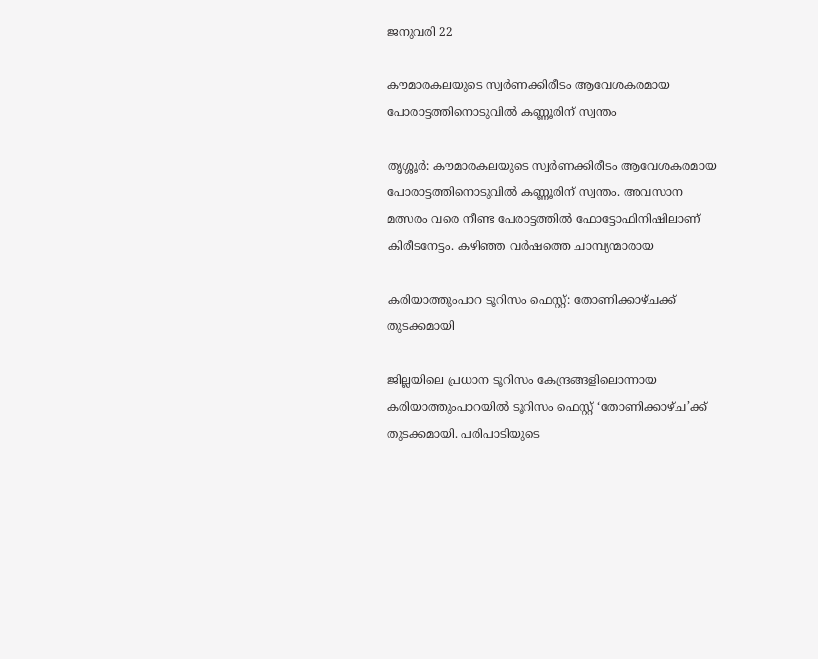ജനുവരി 22

കൗമാരകലയുടെ സ്വർണക്കിരീടം ആവേശകരമായ പോരാട്ടത്തിനൊടുവിൽ കണ്ണൂരിന് സ്വന്തം

തൃശ്ശൂർ: കൗമാരകലയുടെ സ്വർണക്കിരീടം ആവേശകരമായ പോരാട്ടത്തിനൊടുവിൽ കണ്ണൂരിന് സ്വന്തം. അവസാന മത്സരം വരെ നീണ്ട പേരാട്ടത്തിൽ ഫോട്ടോഫിനിഷിലാണ് കിരീടനേട്ടം. കഴിഞ്ഞ വർഷത്തെ ചാമ്പ്യന്മാരായ

കരിയാത്തുംപാറ ടൂറിസം ഫെസ്റ്റ്: തോണിക്കാഴ്ചക്ക് തുടക്കമായി

ജില്ലയിലെ പ്രധാന ടൂറിസം കേന്ദ്രങ്ങളിലൊന്നായ കരിയാത്തുംപാറയിൽ ടൂറിസം ഫെസ്റ്റ് ‘തോണിക്കാഴ്ച’ക്ക് തുടക്കമായി. പരിപാടിയുടെ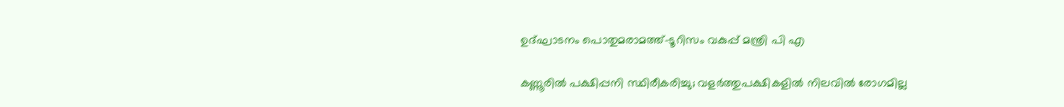ഉദ്ഘാടനം പൊതുമരാമത്ത്-ടൂറിസം വകുപ്പ് മന്ത്രി പി എ

കണ്ണൂരിൽ പക്ഷിപ്പനി സ്ഥിരീകരിച്ചു; വളർത്തുപക്ഷികളിൽ നിലവിൽ രോഗമില്ല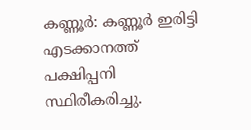കണ്ണൂർ: കണ്ണൂർ ഇരിട്ടി എടക്കാനത്ത് പക്ഷിപ്പനി സ്ഥിരീകരിച്ചു.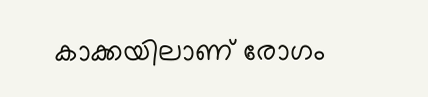കാക്കയിലാണ് രോഗം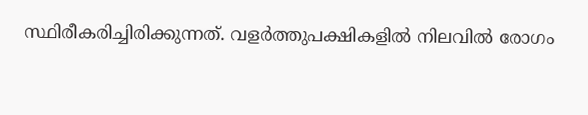സ്ഥിരീകരിച്ചിരിക്കുന്നത്. വളർത്തുപക്ഷികളിൽ നിലവിൽ രോഗം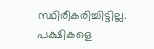സ്ഥിരീകരിച്ചിട്ടില്ല. പക്ഷികളെ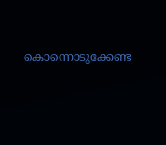കൊന്നൊടുക്കേണ്ട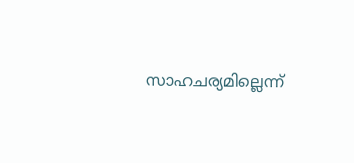സാഹചര്യമില്ലെന്ന്